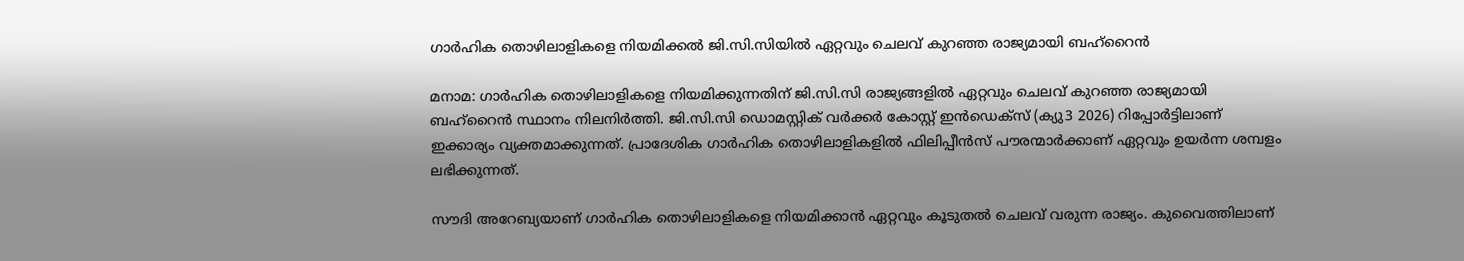ഗാർഹിക തൊഴിലാളികളെ നിയമിക്കൽ ജി.സി.സിയിൽ ഏറ്റവും ചെലവ് കുറഞ്ഞ രാജ്യമായി ബഹ്‌റൈൻ

മനാമ: ഗാർഹിക തൊഴിലാളികളെ നിയമിക്കുന്നതിന് ജി.സി.സി രാജ്യങ്ങളിൽ ഏറ്റവും ചെലവ് കുറഞ്ഞ രാജ്യമായി ബഹ്‌റൈൻ സ്ഥാനം നിലനിർത്തി. ജി.സി.സി ഡൊമസ്റ്റിക് വർക്കർ കോസ്റ്റ് ഇൻഡെക്സ് (ക്യു3 2026) റിപ്പോർട്ടിലാണ് ഇക്കാര്യം വ്യക്തമാക്കുന്നത്. പ്രാദേശിക ഗാർഹിക തൊഴിലാളികളിൽ ഫിലിപ്പീൻസ് പൗരന്മാർക്കാണ് ഏറ്റവും ഉയർന്ന ശമ്പളം ലഭിക്കുന്നത്.

സൗദി അറേബ്യയാണ് ഗാർഹിക തൊഴിലാളികളെ നിയമിക്കാൻ ഏറ്റവും കൂടുതൽ ചെലവ് വരുന്ന രാജ്യം. കുവൈത്തിലാണ്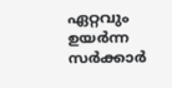ഏറ്റവും ഉയർന്ന സർക്കാർ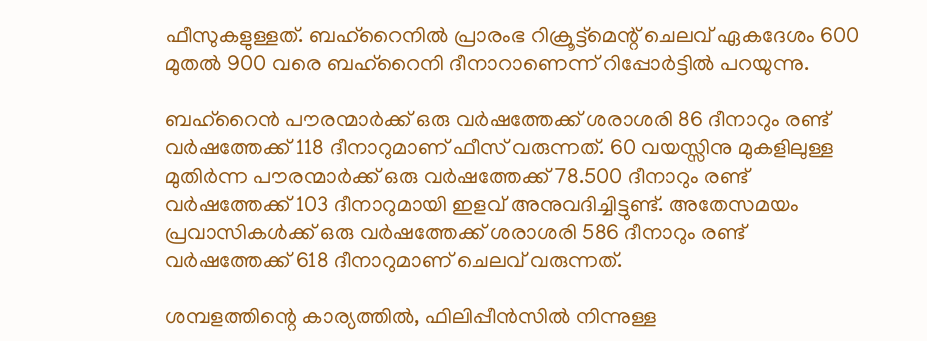ഫീസുകളുള്ളത്. ബഹ്‌റൈനിൽ പ്രാരംഭ റിക്രൂട്ട്‌മെന്റ് ചെലവ് ഏകദേശം 600 മുതൽ 900 വരെ ബഹ്‌റൈനി ദീനാറാണെന്ന് റിപ്പോർട്ടിൽ പറയുന്നു.

ബഹ്‌റൈൻ പൗരന്മാർക്ക് ഒരു വർഷത്തേക്ക് ശരാശരി 86 ദീനാറും രണ്ട് വർഷത്തേക്ക് 118 ദീനാറുമാണ് ഫീസ് വരുന്നത്. 60 വയസ്സിനു മുകളിലുള്ള മുതിർന്ന പൗരന്മാർക്ക് ഒരു വർഷത്തേക്ക് 78.500 ദീനാറും രണ്ട് വർഷത്തേക്ക് 103 ദീനാറുമായി ഇളവ് അനുവദിച്ചിട്ടുണ്ട്. അതേസമയം പ്രവാസികൾക്ക് ഒരു വർഷത്തേക്ക് ശരാശരി 586 ദീനാറും രണ്ട് വർഷത്തേക്ക് 618 ദീനാറുമാണ് ചെലവ് വരുന്നത്.

ശമ്പളത്തിന്റെ കാര്യത്തിൽ, ഫിലിപ്പീൻസിൽ നിന്നുള്ള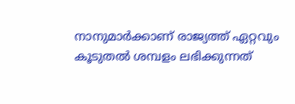നാനുമാർക്കാണ് രാജ്യത്ത് ഏറ്റവും കൂടുതൽ ശമ്പളം ലഭിക്കുന്നത്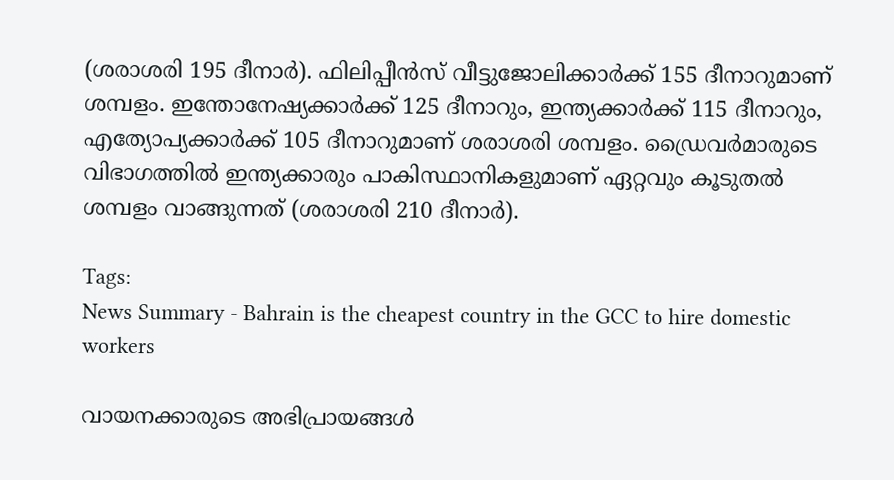(ശരാശരി 195 ദീനാർ). ഫിലിപ്പീൻസ് വീട്ടുജോലിക്കാർക്ക് 155 ദീനാറുമാണ് ശമ്പളം. ഇന്തോനേഷ്യക്കാർക്ക് 125 ദീനാറും, ഇന്ത്യക്കാർക്ക് 115 ദീനാറും, എത്യോപ്യക്കാർക്ക് 105 ദീനാറുമാണ് ശരാശരി ശമ്പളം. ഡ്രൈവർമാരുടെ വിഭാഗത്തിൽ ഇന്ത്യക്കാരും പാകിസ്ഥാനികളുമാണ് ഏറ്റവും കൂടുതൽ ശമ്പളം വാങ്ങുന്നത് (ശരാശരി 210 ദീനാർ).

Tags:
News Summary - Bahrain is the cheapest country in the GCC to hire domestic workers

വായനക്കാരുടെ അഭിപ്രായങ്ങള്‍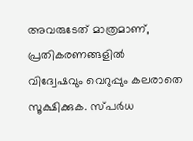അവരുടേത് മാത്രമാണ്, പ്രതികരണങ്ങളിൽ വിദ്വേഷവും വെറുപ്പും കലരാതെ സൂക്ഷിക്കുക. സ്പർധ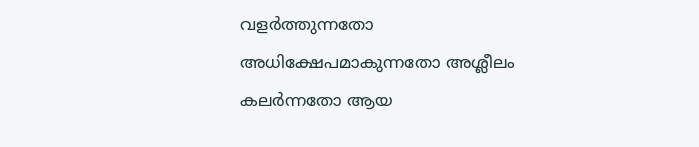വളർത്തുന്നതോ അധിക്ഷേപമാകുന്നതോ അശ്ലീലം കലർന്നതോ ആയ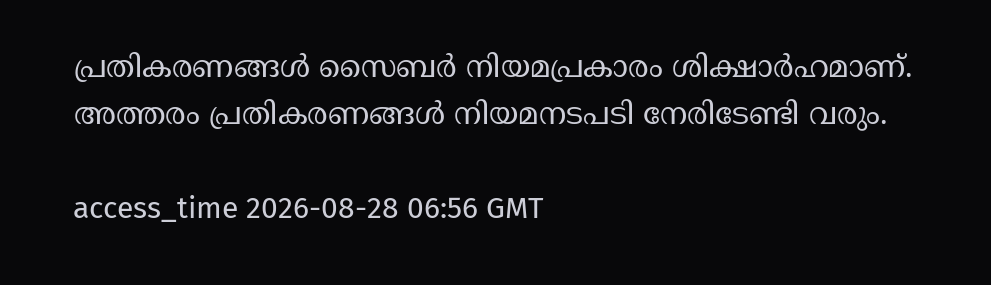പ്രതികരണങ്ങൾ സൈബർ നിയമപ്രകാരം ശിക്ഷാർഹമാണ്. അത്തരം പ്രതികരണങ്ങൾ നിയമനടപടി നേരിടേണ്ടി വരും.

access_time 2026-08-28 06:56 GMT